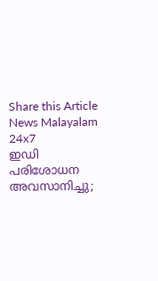Share this Article
News Malayalam 24x7
ഇഡി പരിശോധന അവസാനിച്ചു;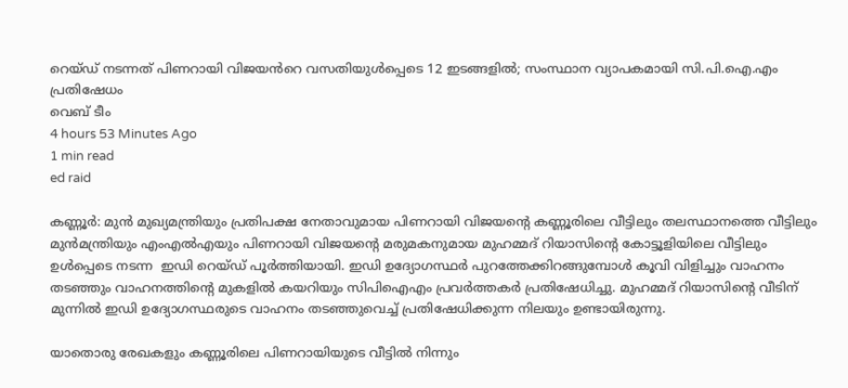റെയ്ഡ് നടന്നത് പിണറായി വിജയൻറെ വസതിയുൾപ്പെടെ 12 ഇടങ്ങളിൽ; സംസ്ഥാന വ്യാപകമായി സി.പി.ഐ.എം പ്രതിഷേധം
വെബ് ടീം
4 hours 53 Minutes Ago
1 min read
ed raid

കണ്ണൂർ: മുൻ മുഖ്യമന്ത്രിയും പ്രതിപക്ഷ നേതാവുമായ പിണറായി വിജയൻ്റെ കണ്ണൂരിലെ വീട്ടിലും തലസ്ഥാനത്തെ വീട്ടിലും മുൻമന്ത്രിയും എംഎൽഎയും പിണറായി വിജയൻ്റെ മരുമകനുമായ മുഹമ്മദ് റിയാസിൻ്റെ കോട്ടൂളിയിലെ വീട്ടിലും ഉൾപ്പെടെ നടന്ന  ഇഡി റെയ്ഡ് പൂർത്തിയായി. ഇഡി ഉദ്യോഗസ്ഥർ പുറത്തേക്കിറങ്ങുമ്പോൾ കൂവി വിളിച്ചും വാഹനം തടഞ്ഞും വാഹനത്തിന്റെ മുകളിൽ കയറിയും സിപിഐഎം പ്രവർത്തകർ പ്രതിഷേധിച്ചു. മുഹമ്മദ് റിയാസിൻ്റെ വീടിന് മുന്നിൽ ഇഡി ഉദ്യോഗസ്ഥരുടെ വാഹനം തടഞ്ഞുവെച്ച് പ്രതിഷേധിക്കുന്ന നിലയും ഉണ്ടായിരുന്നു.

യാതൊരു രേഖകളും കണ്ണൂരിലെ പിണറായിയുടെ വീട്ടിൽ നിന്നും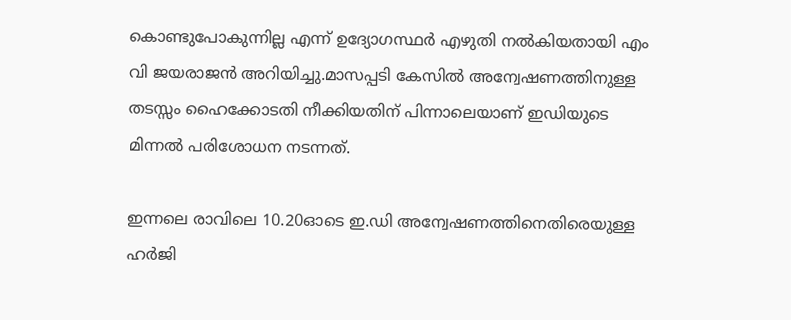കൊണ്ടുപോകുന്നില്ല എന്ന് ഉദ്യോഗസ്ഥർ എഴുതി നൽകിയതായി എം വി ജയരാജൻ അറിയിച്ചു.മാസപ്പടി കേസിൽ അന്വേഷണത്തിനുള്ള തടസ്സം ഹൈക്കോടതി നീക്കിയതിന് പിന്നാലെയാണ് ഇഡിയുടെ മിന്നൽ പരിശോധന നടന്നത്.

ഇന്നലെ രാവിലെ 10.20ഓടെ ഇ.ഡി അന്വേഷണത്തിനെതിരെയുള്ള ഹർജി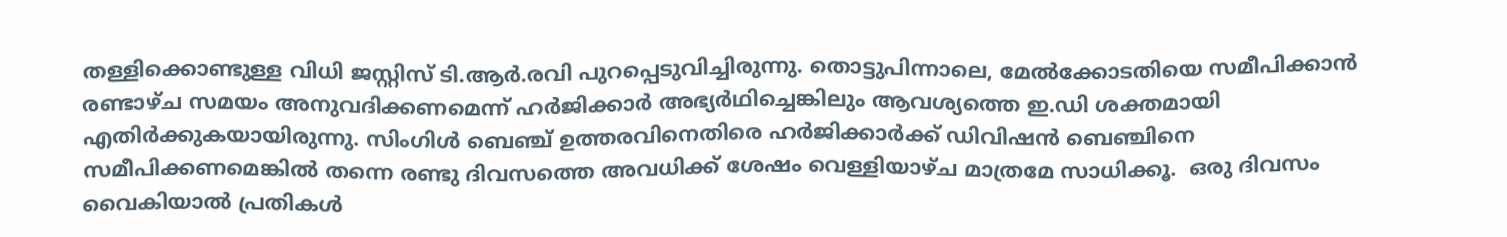തള്ളിക്കൊണ്ടുള്ള വിധി ജസ്റ്റിസ് ടി.ആര്‍.രവി പുറപ്പെടുവിച്ചിരുന്നു. തൊട്ടുപിന്നാലെ, മേൽക്കോടതിയെ സമീപിക്കാൻ രണ്ടാഴ്ച സമയം അനുവദിക്കണമെന്ന് ഹർജിക്കാര്‍ അഭ്യര്‍ഥിച്ചെങ്കിലും ആവശ്യത്തെ ഇ.ഡി ശക്തമായി എതിർക്കുകയായിരുന്നു. സിംഗിൾ ബെഞ്ച് ഉത്തരവിനെതിരെ ഹർജിക്കാർക്ക് ഡിവിഷൻ ബെഞ്ചിനെ സമീപിക്കണമെങ്കിൽ തന്നെ രണ്ടു ദിവസത്തെ അവധിക്ക് ശേഷം വെള്ളിയാഴ്ച മാത്രമേ സാധിക്കൂ.  ഒരു ദിവസം വൈകിയാൽ പ്രതികൾ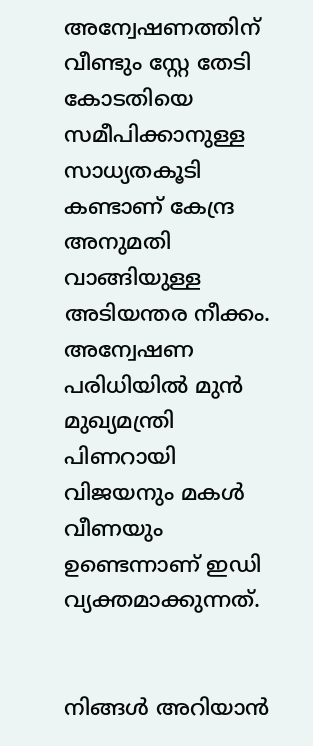അന്വേഷണത്തിന് വീണ്ടും സ്റ്റേ തേടി കോടതിയെ സമീപിക്കാനുള്ള സാധ്യതകൂടി കണ്ടാണ് കേന്ദ്ര അനുമതി വാങ്ങിയുള്ള അടിയന്തര നീക്കം. അന്വേഷണ പരിധിയിൽ മുൻ മുഖ്യമന്ത്രി പിണറായി വിജയനും മകൾ വീണയും ഉണ്ടെന്നാണ് ഇഡി വ്യക്തമാക്കുന്നത്.


നിങ്ങൾ അറിയാൻ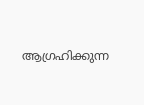ആഗ്രഹിക്കുന്ന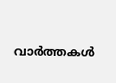വാർത്തകൾ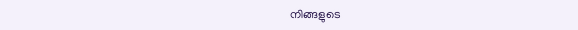നിങ്ങളുടെ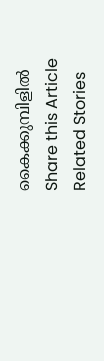കൈക്കുമ്പിളിൽ
Share this Article
Related Stories